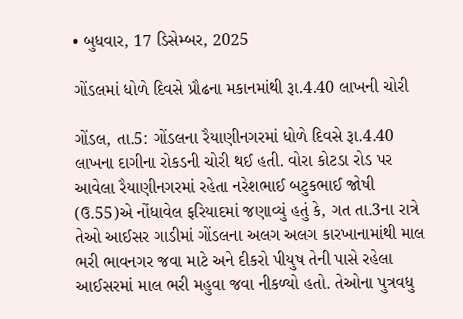• બુધવાર, 17 ડિસેમ્બર, 2025

ગોંડલમાં ધોળે દિવસે પ્રૌઢના મકાનમાંથી રૂા.4.40 લાખની ચોરી

ગોંડલ, તા.5: ગોંડલના રૈયાણીનગરમાં ધોળે દિવસે રૂા.4.40 લાખના દાગીના રોકડની ચોરી થઈ હતી. વોરા કોટડા રોડ પર આવેલા રૈયાણીનગરમાં રહેતા નરેશભાઈ બટુકભાઈ જોષી (ઉ.55)એ નોંધાવેલ ફરિયાદમાં જણાવ્યું હતું કે, ગત તા.3ના રાત્રે તેઓ આઈસર ગાડીમાં ગોંડલના અલગ અલગ કારખાનામાંથી માલ ભરી ભાવનગર જવા માટે અને દીકરો પીયુષ તેની પાસે રહેલા આઈસરમાં માલ ભરી મહુવા જવા નીકળ્યો હતો. તેઓના પુત્રવધુ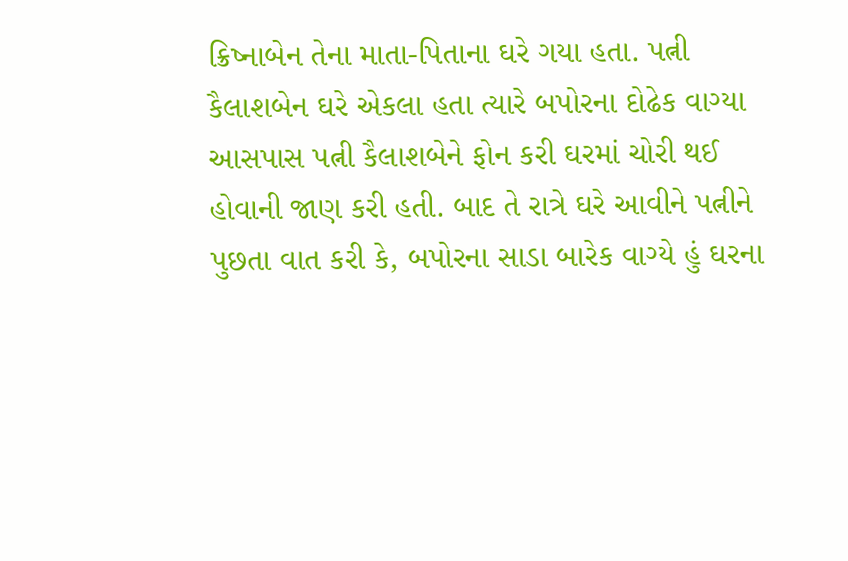ક્રિષ્નાબેન તેના માતા-પિતાના ઘરે ગયા હતા. પત્ની કૈલાશબેન ઘરે એકલા હતા ત્યારે બપોરના દોઢેક વાગ્યા આસપાસ પત્ની કૈલાશબેને ફોન કરી ઘરમાં ચોરી થઈ હોવાની જાણ કરી હતી. બાદ તે રાત્રે ઘરે આવીને પત્નીને પુછતા વાત કરી કે, બપોરના સાડા બારેક વાગ્યે હું ઘરના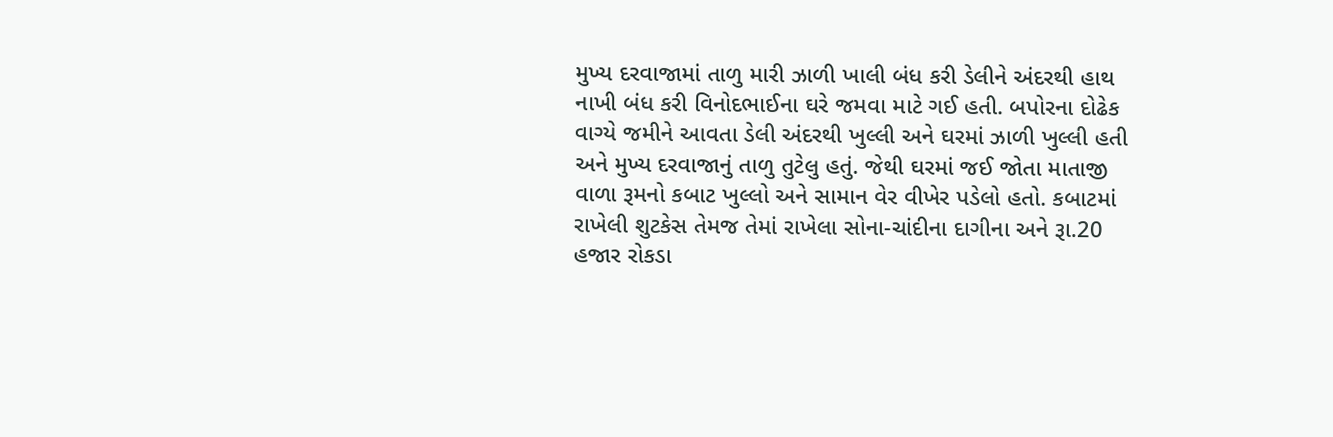મુખ્ય દરવાજામાં તાળુ મારી ઝાળી ખાલી બંધ કરી ડેલીને અંદરથી હાથ નાખી બંધ કરી વિનોદભાઈના ઘરે જમવા માટે ગઈ હતી. બપોરના દોઢેક વાગ્યે જમીને આવતા ડેલી અંદરથી ખુલ્લી અને ઘરમાં ઝાળી ખુલ્લી હતી અને મુખ્ય દરવાજાનું તાળુ તુટેલુ હતું. જેથી ઘરમાં જઈ જોતા માતાજી વાળા રૂમનો કબાટ ખુલ્લો અને સામાન વેર વીખેર પડેલો હતો. કબાટમાં રાખેલી શુટકેસ તેમજ તેમાં રાખેલા સોના-ચાંદીના દાગીના અને રૂા.20 હજાર રોકડા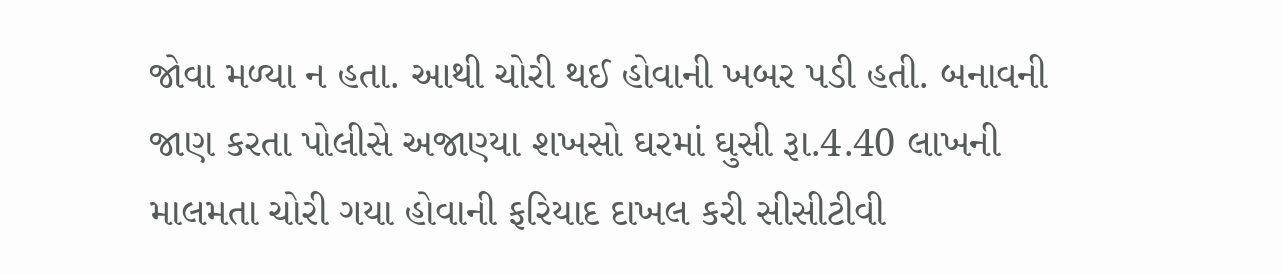જોવા મળ્યા ન હતા. આથી ચોરી થઈ હોવાની ખબર પડી હતી. બનાવની જાણ કરતા પોલીસે અજાણ્યા શખસો ઘરમાં ઘુસી રૂા.4.40 લાખની માલમતા ચોરી ગયા હોવાની ફરિયાદ દાખલ કરી સીસીટીવી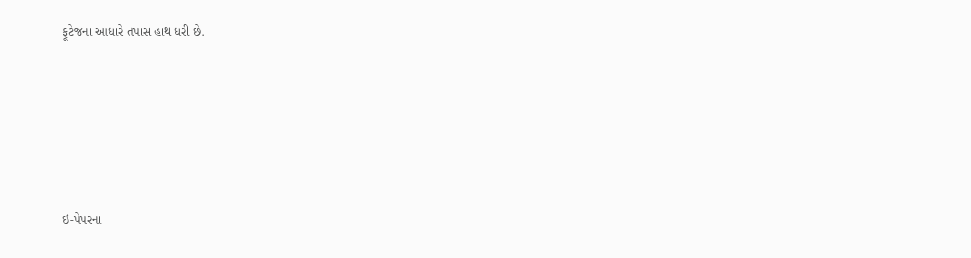ફૂટેજના આધારે તપાસ હાથ ધરી છે.







ઇ-પેપરના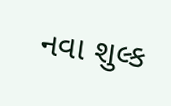નવા શુલ્ક